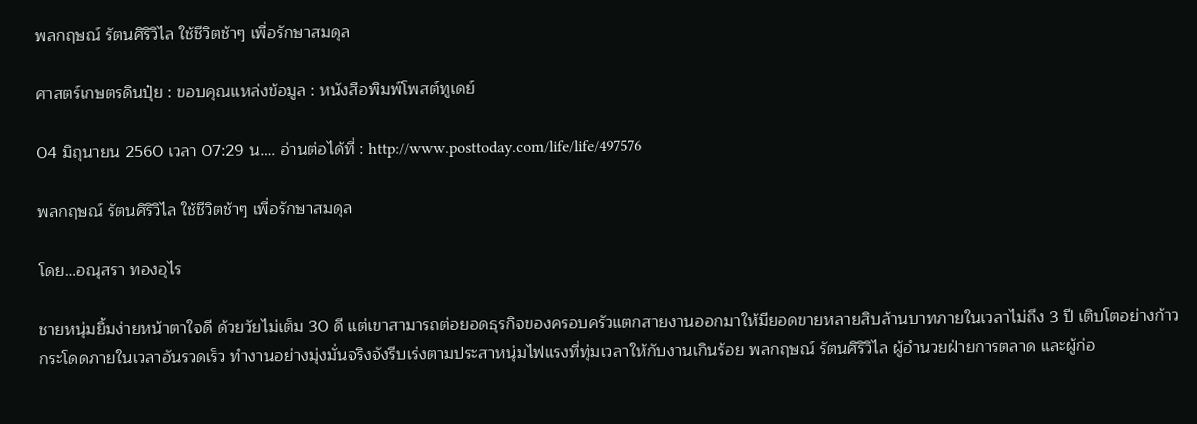พลกฤษณ์ รัตนศิริวิไล ใช้ชีวิตช้าๆ เพื่อรักษาสมดุล

ศาสตร์เกษตรดินปุ๋ย : ขอบคุณแหล่งข้อมูล : หนังสือพิมพ์โพสต์ทูเดย์

04 มิถุนายน 2560 เวลา 07:29 น…. อ่านต่อได้ที่ : http://www.posttoday.com/life/life/497576

พลกฤษณ์ รัตนศิริวิไล ใช้ชีวิตช้าๆ เพื่อรักษาสมดุล

โดย…อณุสรา ทองอุไร

ชายหนุ่มยิ้มง่ายหน้าตาใจดี ด้วยวัยไม่เต็ม 30 ดี แต่เขาสามารถต่อยอดธุรกิจของครอบครัวแตกสายงานออกมาให้มียอดขายหลายสิบล้านบาทภายในเวลาไม่ถึง 3 ปี เติบโตอย่างก้าวกระโดดภายในเวลาอันรวดเร็ว ทำงานอย่างมุ่งมั่นจริงจังรีบเร่งตามประสาหนุ่มไฟแรงที่ทุ่มเวลาให้กับงานเกินร้อย พลกฤษณ์ รัตนศิริวิไล ผู้อำนวยฝ่ายการตลาด และผู้ก่อ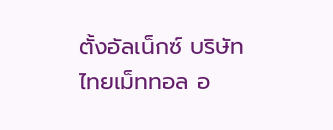ตั้งอัลเน็กซ์ บริษัท ไทยเม็ททอล อ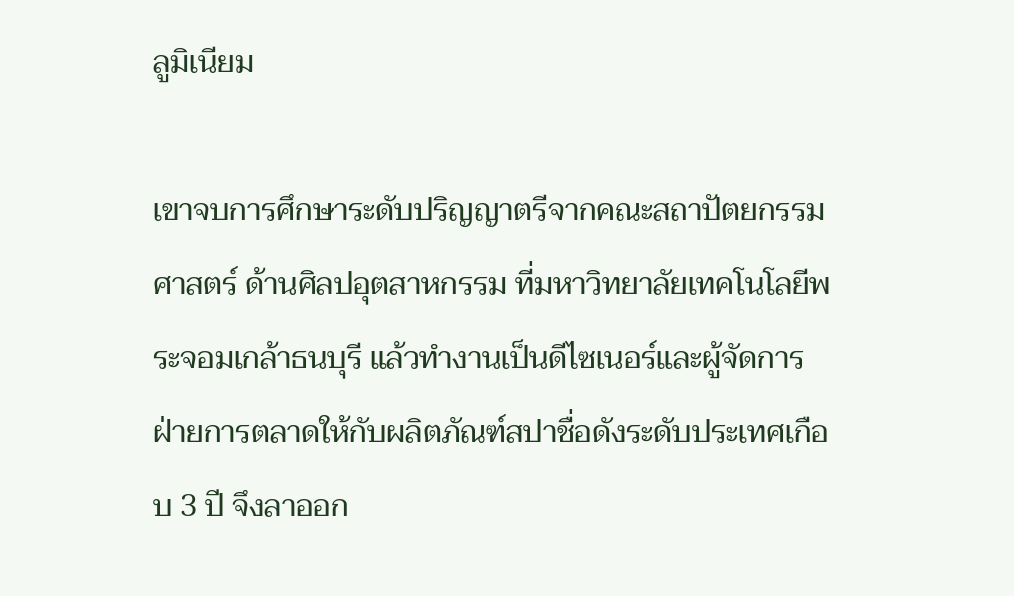ลูมิเนียม

เขาจบการศึกษาระดับปริญญาตรีจากคณะสถาปัตยกรรมศาสตร์ ด้านศิลปอุตสาหกรรม ที่มหาวิทยาลัยเทคโนโลยีพระจอมเกล้าธนบุรี แล้วทำงานเป็นดีไซเนอร์และผู้จัดการฝ่ายการตลาดให้กับผลิตภัณฑ์สปาชื่อดังระดับประเทศเกือบ 3 ปี จึงลาออก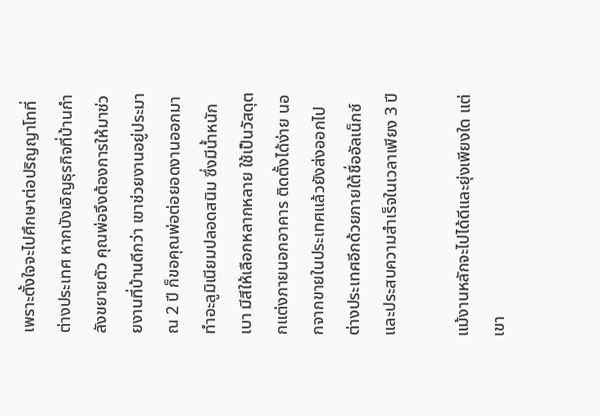เพราะตั้งใจจะไปศึกษาต่อปริญญาโทที่ต่างประเทศ หากบังเอิญธุรกิจที่บ้านกำลังขยายตัว คุณพ่อจึงต้องการให้มาช่วยงานที่บ้านดีกว่า เขาช่วยงานอยู่ประมาณ 2 ปี ก็ขอคุณพ่อต่อยอดงานออกมาทำอะลูมิเนียมปลอดสนิม ซึ่งมีน้ำหนักเบา มีสีให้เลือกหลากหลาย ใช้เป็นวัสดุตกแต่งภายนอกอาคาร ติดตั้งได้ง่าย นอกจากขายในประเทศแล้วยังส่งออกไปต่างประเทศอีกด้วยภายใต้ชื่ออัลเน็กซ์ และประสบความสำเร็จในเวลาเพียง 3 ปี

แม้งานหลักจะไปได้ดีและยุ่งเพียงใด แต่เขา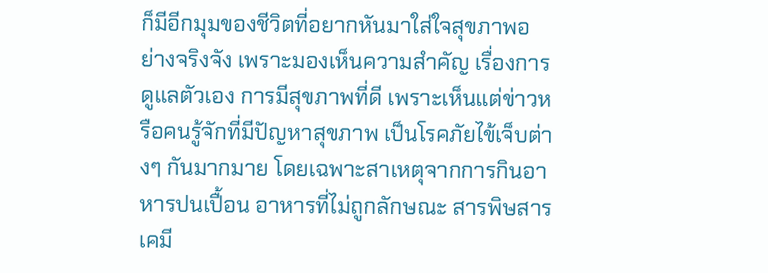ก็มีอีกมุมของชีวิตที่อยากหันมาใส่ใจสุขภาพอย่างจริงจัง เพราะมองเห็นความสำคัญ เรื่องการดูแลตัวเอง การมีสุขภาพที่ดี เพราะเห็นแต่ข่าวหรือคนรู้จักที่มีปัญหาสุขภาพ เป็นโรคภัยไข้เจ็บต่างๆ กันมากมาย โดยเฉพาะสาเหตุจากการกินอาหารปนเปื้อน อาหารที่ไม่ถูกลักษณะ สารพิษสารเคมี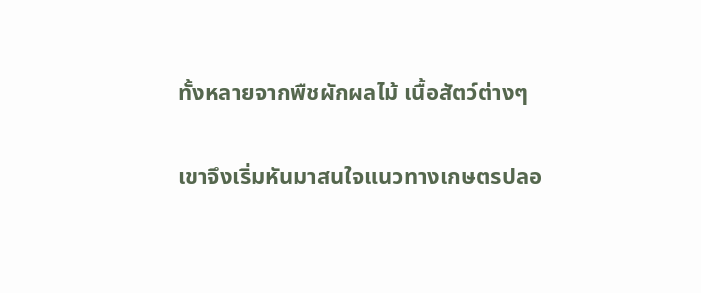ทั้งหลายจากพืชผักผลไม้ เนื้อสัตว์ต่างๆ

เขาจึงเริ่มหันมาสนใจแนวทางเกษตรปลอ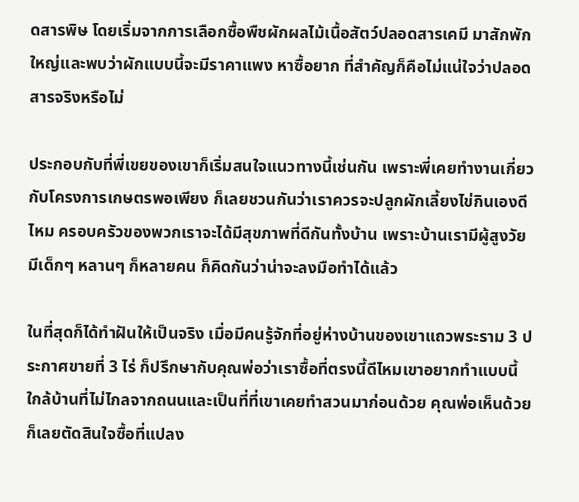ดสารพิษ โดยเริ่มจากการเลือกซื้อพืชผักผลไม้เนื้อสัตว์ปลอดสารเคมี มาสักพักใหญ่และพบว่าผักแบบนี้จะมีราคาแพง หาซื้อยาก ที่สำคัญก็คือไม่แน่ใจว่าปลอดสารจริงหรือไม่

ประกอบกับที่พี่เขยของเขาก็เริ่มสนใจแนวทางนี้เช่นกัน เพราะพี่เคยทำงานเกี่ยวกับโครงการเกษตรพอเพียง ก็เลยชวนกันว่าเราควรจะปลูกผักเลี้ยงไข่กินเองดีไหม ครอบครัวของพวกเราจะได้มีสุขภาพที่ดีกันทั้งบ้าน เพราะบ้านเรามีผู้สูงวัย มีเด็กๆ หลานๆ ก็หลายคน ก็คิดกันว่าน่าจะลงมือทำได้แล้ว

ในที่สุดก็ได้ทำฝันให้เป็นจริง เมื่อมีคนรู้จักที่อยู่ห่างบ้านของเขาแถวพระราม 3 ประกาศขายที่ 3 ไร่ ก็ปรึกษากับคุณพ่อว่าเราซื้อที่ตรงนี้ดีไหมเขาอยากทำแบบนี้ ใกล้บ้านที่ไม่ไกลจากถนนและเป็นที่ที่เขาเคยทำสวนมาก่อนด้วย คุณพ่อเห็นด้วยก็เลยตัดสินใจซื้อที่แปลง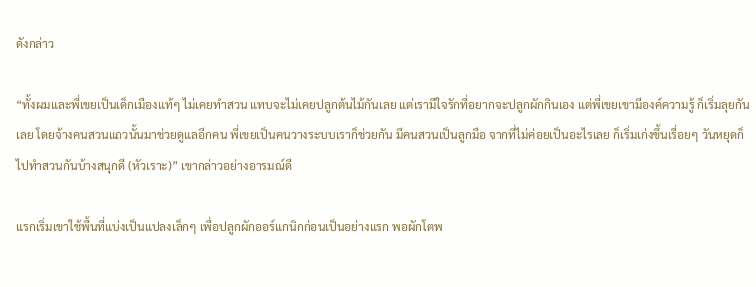ดังกล่าว

“ทั้งผมและพี่เขยเป็นเด็กเมืองแท้ๆ ไม่เคยทำสวน แทบจะไม่เคยปลูกต้นไม้กันเลย แต่เรามีใจรักที่อยากจะปลูกผักกินเอง แต่พี่เขยเขามีองค์ความรู้ ก็เริ่มลุยกันเลย โดยจ้างคนสวนแถวนั้นมาช่วยดูแลอีกคน พี่เขยเป็นคนวางระบบเราก็ช่วยกัน มีคนสวนเป็นลูกมือ จากที่ไม่ค่อยเป็นอะไรเลย ก็เริ่มเก่งขึ้นเรื่อยๆ วันหยุดก็ไปทำสวนกันบ้างสนุกดี (หัวเราะ)” เขากล่าวอย่างอารมณ์ดี

แรกเริ่มเขาใช้พื้นที่แบ่งเป็นแปลงเล็กๆ เพื่อปลูกผักออร์แกนิกก่อนเป็นอย่างแรก พอผักโตพ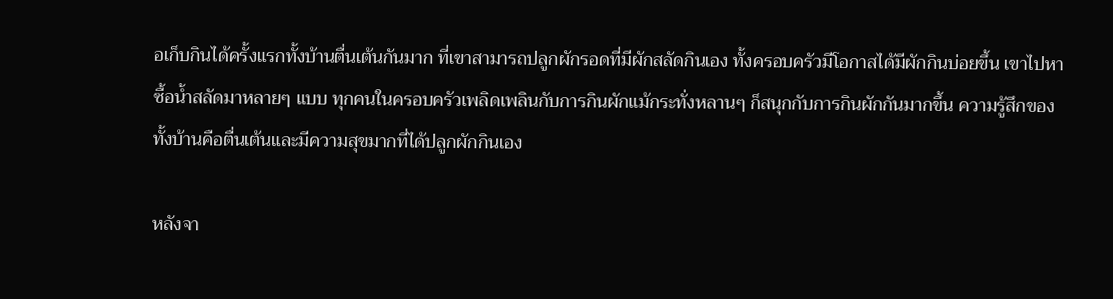อเก็บกินได้ครั้งแรกทั้งบ้านตื่นเต้นกันมาก ที่เขาสามารถปลูกผักรอดที่มีผักสลัดกินเอง ทั้งครอบครัวมีโอกาสได้มีผักกินบ่อยขึ้น เขาไปหาซื้อน้ำสลัดมาหลายๆ แบบ ทุกคนในครอบครัวเพลิดเพลินกับการกินผักแม้กระทั่งหลานๆ ก็สนุกกับการกินผักกันมากขึ้น ความรู้สึกของทั้งบ้านคือตื่นเต้นและมีความสุขมากที่ได้ปลูกผักกินเอง

หลังจา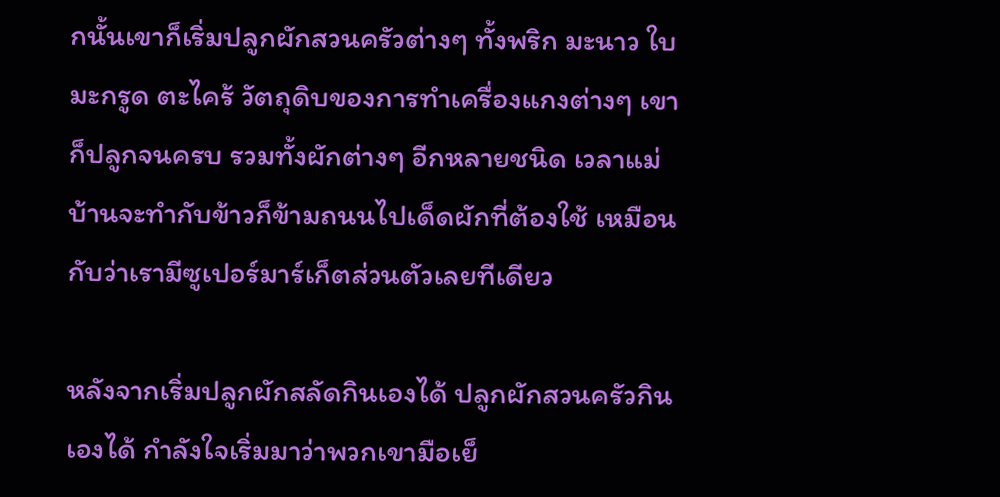กนั้นเขาก็เริ่มปลูกผักสวนครัวต่างๆ ทั้งพริก มะนาว ใบมะกรูด ตะไคร้ วัตถุดิบของการทำเครื่องแกงต่างๆ เขาก็ปลูกจนครบ รวมทั้งผักต่างๆ อีกหลายชนิด เวลาแม่บ้านจะทำกับข้าวก็ข้ามถนนไปเด็ดผักที่ต้องใช้ เหมือนกับว่าเรามีซูเปอร์มาร์เก็ตส่วนตัวเลยทีเดียว

หลังจากเริ่มปลูกผักสลัดกินเองได้ ปลูกผักสวนครัวกินเองได้ กำลังใจเริ่มมาว่าพวกเขามือเย็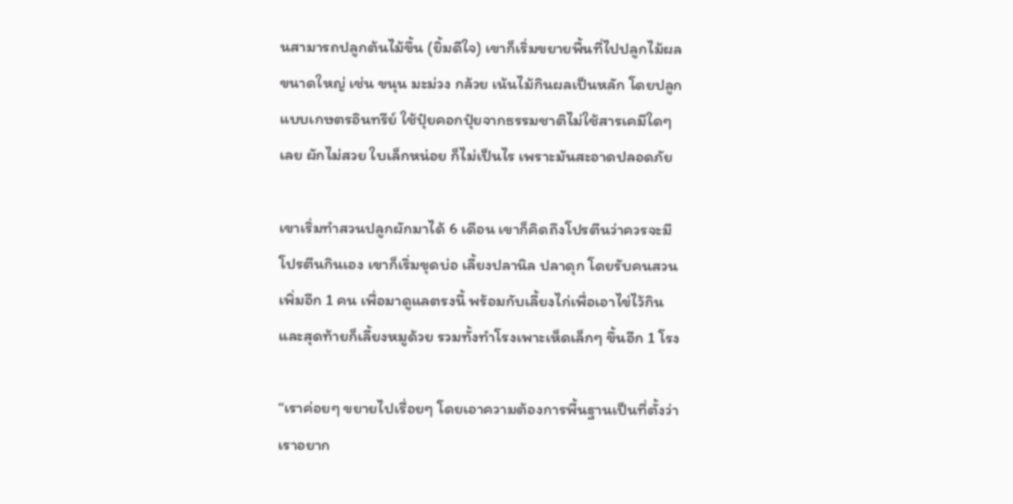นสามารถปลูกต้นไม้ขึ้น (ยิ้มดีใจ) เขาก็เริ่มขยายพื้นที่ไปปลูกไม้ผลขนาดใหญ่ เช่น ขนุน มะม่วง กล้วย เน้นไม้กินผลเป็นหลัก โดยปลูกแบบเกษตรอินทรีย์ ใช้ปุ๋ยคอกปุ๋ยจากธรรมชาติไม่ใช้สารเคมีใดๆ เลย ผักไม่สวย ใบเล็กหน่อย ก็ไม่เป็นไร เพราะมันสะอาดปลอดภัย

เขาเริ่มทำสวนปลูกผักมาได้ 6 เดือน เขาก็คิดถึงโปรตีนว่าควรจะมีโปรตีนกินเอง เขาก็เริ่มขุดบ่อ เลี้ยงปลานิล ปลาดุก โดยรับคนสวนเพิ่มอีก 1 คน เพื่อมาดูแลตรงนี้ พร้อมกับเลี้ยงไก่เพื่อเอาไข่ไว้กิน และสุดท้ายก็เลี้ยงหมูด้วย รวมทั้งทำโรงเพาะเห็ดเล็กๆ ขึ้นอีก 1 โรง

“เราค่อยๆ ขยายไปเรื่อยๆ โดยเอาความต้องการพื้นฐานเป็นที่ตั้งว่าเราอยาก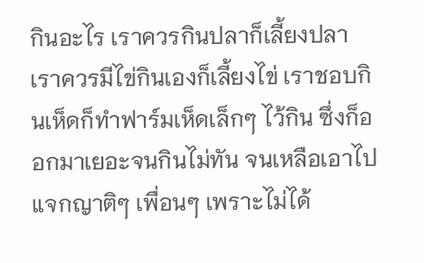กินอะไร เราควรกินปลาก็เลี้ยงปลา เราควรมีไข่กินเองก็เลี้ยงไข่ เราชอบกินเห็ดก็ทำฟาร์มเห็ดเล็กๆ ไว้กิน ซึ่งก็ออกมาเยอะจนกินไม่ทัน จนเหลือเอาไปแจกญาติๆ เพื่อนๆ เพราะไม่ได้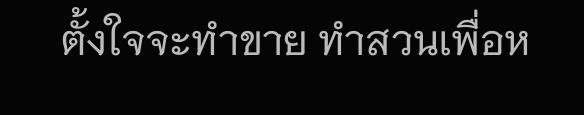ตั้งใจจะทำขาย ทำสวนเพื่อห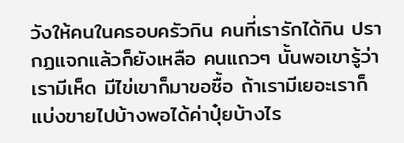วังให้คนในครอบครัวกิน คนที่เรารักได้กิน ปรากฏแจกแล้วก็ยังเหลือ คนแถวๆ นั้นพอเขารู้ว่าเรามีเห็ด มีไข่เขาก็มาขอซื้อ ถ้าเรามีเยอะเราก็แบ่งขายไปบ้างพอได้ค่าปุ๋ยบ้างไร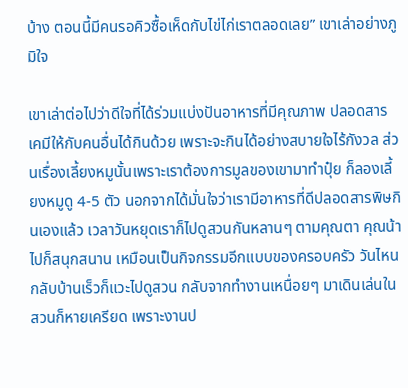บ้าง ตอนนี้มีคนรอคิวซื้อเห็ดกับไข่ไก่เราตลอดเลย” เขาเล่าอย่างภูมิใจ

เขาเล่าต่อไปว่าดีใจที่ได้ร่วมแบ่งปันอาหารที่มีคุณภาพ ปลอดสารเคมีให้กับคนอื่นได้กินด้วย เพราะจะกินได้อย่างสบายใจไร้กังวล ส่วนเรื่องเลี้ยงหมูนั้นเพราะเราต้องการมูลของเขามาทำปุ๋ย ก็ลองเลี้ยงหมูดู 4-5 ตัว นอกจากได้มั่นใจว่าเรามีอาหารที่ดีปลอดสารพิษกินเองแล้ว เวลาวันหยุดเราก็ไปดูสวนกันหลานๆ ตามคุณตา คุณน้าไปก็สนุกสนาน เหมือนเป็นกิจกรรมอีกแบบของครอบครัว วันไหนกลับบ้านเร็วก็แวะไปดูสวน กลับจากทำงานเหนื่อยๆ มาเดินเล่นในสวนก็หายเครียด เพราะงานป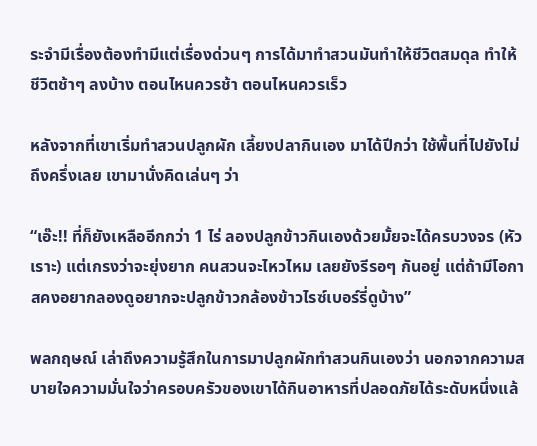ระจำมีเรื่องต้องทำมีแต่เรื่องด่วนๆ การได้มาทำสวนมันทำให้ชีวิตสมดุล ทำให้ชีวิตช้าๆ ลงบ้าง ตอนไหนควรช้า ตอนไหนควรเร็ว

หลังจากที่เขาเริ่มทำสวนปลูกผัก เลี้ยงปลากินเอง มาได้ปีกว่า ใช้พื้นที่ไปยังไม่ถึงครึ่งเลย เขามานั่งคิดเล่นๆ ว่า

“เอ๊ะ!! ที่ก็ยังเหลืออีกกว่า 1 ไร่ ลองปลูกข้าวกินเองด้วยมั้ยจะได้ครบวงจร (หัวเราะ) แต่เกรงว่าจะยุ่งยาก คนสวนจะไหวไหม เลยยังรีรอๆ กันอยู่ แต่ถ้ามีโอกาสคงอยากลองดูอยากจะปลูกข้าวกล้องข้าวไรซ์เบอร์รี่ดูบ้าง”

พลกฤษณ์ เล่าถึงความรู้สึกในการมาปลูกผักทำสวนกินเองว่า นอกจากความสบายใจความมั่นใจว่าครอบครัวของเขาได้กินอาหารที่ปลอดภัยได้ระดับหนึ่งแล้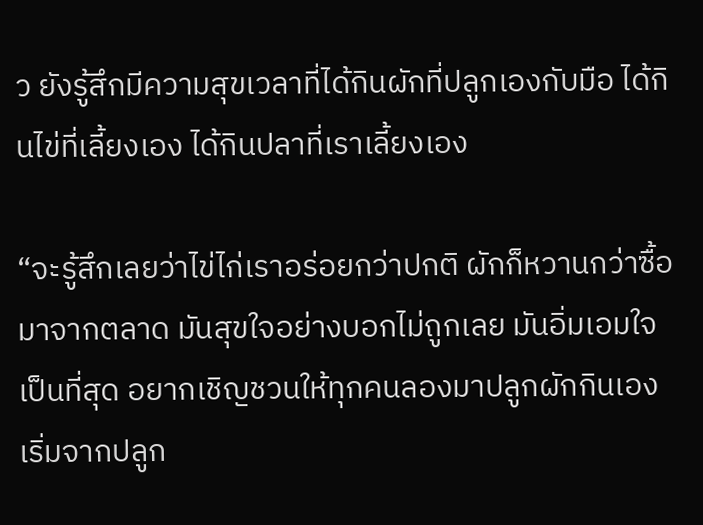ว ยังรู้สึกมีความสุขเวลาที่ได้กินผักที่ปลูกเองกับมือ ได้กินไข่ที่เลี้ยงเอง ได้กินปลาที่เราเลี้ยงเอง

“จะรู้สึกเลยว่าไข่ไก่เราอร่อยกว่าปกติ ผักก็หวานกว่าซื้อมาจากตลาด มันสุขใจอย่างบอกไม่ถูกเลย มันอิ่มเอมใจเป็นที่สุด อยากเชิญชวนให้ทุกคนลองมาปลูกผักกินเอง เริ่มจากปลูก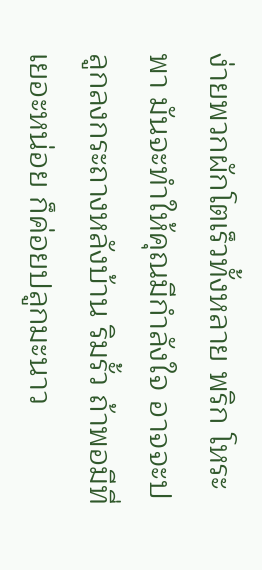ง่ายพวกผักโตเร็วทั้งหลาย พริก โหระพา มันจะทำให้คุณมีกำลังใจ อาจจะปลูกลงกระถางหลังบ้าน ริมรั้ว ถ้าพอมีที่เยอะหน่อย ก็ค่อยปลูกมะนาว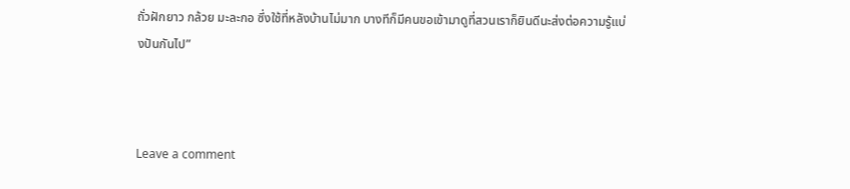ถั่วฝักยาว กล้วย มะละกอ ซึ่งใช้ที่หลังบ้านไม่มาก บางทีก็มีคนขอเข้ามาดูที่สวนเราก็ยินดีนะส่งต่อความรู้แบ่งปันกันไป”



Leave a comment